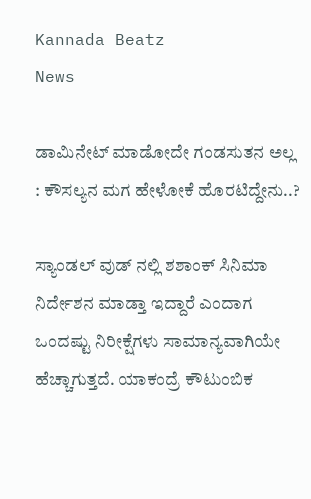Kannada Beatz
News

ಡಾಮಿನೇಟ್ ಮಾಡೋದೇ ಗಂಡಸುತನ ಅಲ್ಲ : ಕೌಸಲ್ಯನ ಮಗ ಹೇಳೋಕೆ ಹೊರಟಿದ್ದೇನು..?

ಸ್ಯಾಂಡಲ್ ವುಡ್ ನಲ್ಲಿ ಶಶಾಂಕ್ ಸಿನಿಮಾ ನಿರ್ದೇಶನ ಮಾಡ್ತಾ ಇದ್ದಾರೆ ಎಂದಾಗ ಒಂದಷ್ಟು ನಿರೀಕ್ಷೆಗಳು ಸಾಮಾನ್ಯವಾಗಿಯೇ ಹೆಚ್ಚಾಗುತ್ತದೆ. ಯಾಕಂದ್ರೆ ಕೌಟುಂಬಿಕ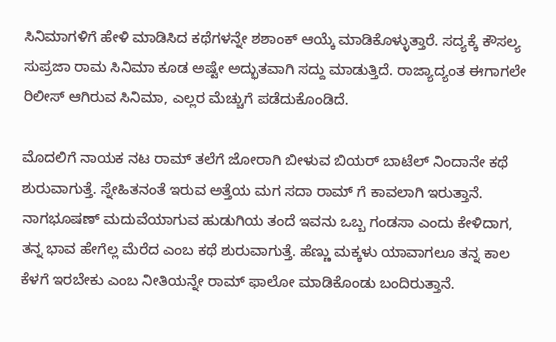ಸಿನಿಮಾಗಳಿಗೆ ಹೇಳಿ ಮಾಡಿಸಿದ ಕಥೆಗಳನ್ನೇ ಶಶಾಂಕ್ ಆಯ್ಕೆ ಮಾಡಿಕೊಳ್ಳುತ್ತಾರೆ. ಸದ್ಯಕ್ಕೆ ಕೌಸಲ್ಯ ಸುಪ್ರಜಾ ರಾಮ ಸಿನಿಮಾ ಕೂಡ ಅಷ್ಟೇ ಅದ್ಭುತವಾಗಿ ಸದ್ದು ಮಾಡುತ್ತಿದೆ. ರಾಜ್ಯಾದ್ಯಂತ ಈಗಾಗಲೇ ರಿಲೀಸ್ ಆಗಿರುವ ಸಿನಿಮಾ, ಎಲ್ಲರ ಮೆಚ್ಚುಗೆ ಪಡೆದುಕೊಂಡಿದೆ.

ಮೊದಲಿಗೆ ನಾಯಕ ನಟ ರಾಮ್ ತಲೆಗೆ ಜೋರಾಗಿ ಬೀಳುವ ಬಿಯರ್ ಬಾಟೆಲ್ ನಿಂದಾನೇ ಕಥೆ ಶುರುವಾಗುತ್ತೆ‌. ಸ್ನೇಹಿತನಂತೆ ಇರುವ ಅತ್ತೆಯ ಮಗ ಸದಾ ರಾಮ್ ಗೆ ಕಾವಲಾಗಿ ಇರುತ್ತಾನೆ. ನಾಗಭೂಷಣ್ ಮದುವೆಯಾಗುವ ಹುಡುಗಿಯ ತಂದೆ ಇವನು ಒಬ್ಬ ಗಂಡಸಾ ಎಂದು ಕೇಳಿದಾಗ, ತನ್ನ ಭಾವ ಹೇಗೆಲ್ಲ ಮೆರೆದ ಎಂಬ ಕಥೆ ಶುರುವಾಗುತ್ತೆ. ಹೆಣ್ಣು ಮಕ್ಕಳು ಯಾವಾಗಲೂ ತನ್ನ ಕಾಲ ಕೆಳಗೆ ಇರಬೇಕು ಎಂಬ ನೀತಿಯನ್ನೇ ರಾಮ್ ಫಾಲೋ ಮಾಡಿಕೊಂಡು ಬಂದಿರುತ್ತಾನೆ.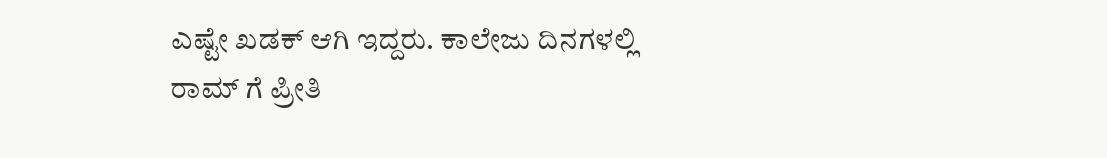ಎಷ್ಟೇ ಖಡಕ್ ಆಗಿ ಇದ್ದರು. ಕಾಲೇಜು ದಿನಗಳಲ್ಲಿ ರಾಮ್ ಗೆ ಪ್ರೀತಿ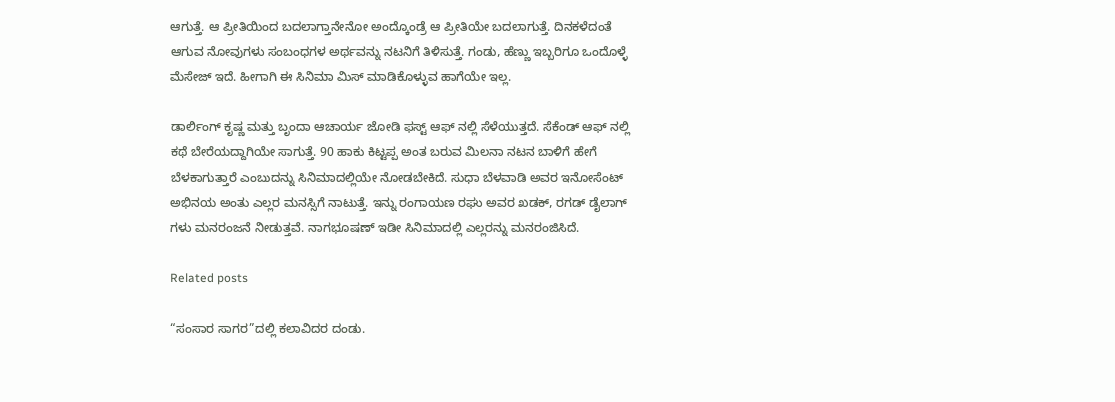ಆಗುತ್ತೆ‌. ಆ ಪ್ರೀತಿಯಿಂದ ಬದಲಾಗ್ತಾನೇನೋ ಅಂದ್ಕೊಂಡ್ರೆ ಆ ಪ್ರೀತಿಯೇ ಬದಲಾಗುತ್ತೆ‌. ದಿನಕಳೆದಂತೆ ಆಗುವ ನೋವುಗಳು ಸಂಬಂಧಗಳ ಅರ್ಥವನ್ನು ನಟನಿಗೆ ತಿಳಿಸುತ್ತೆ. ಗಂಡು, ಹೆಣ್ಣು ಇಬ್ಬರಿಗೂ ಒಂದೊಳ್ಳೆ ಮೆಸೇಜ್ ಇದೆ. ಹೀಗಾಗಿ ಈ ಸಿನಿಮಾ ಮಿಸ್ ಮಾಡಿಕೊಳ್ಳುವ ಹಾಗೆಯೇ ಇಲ್ಲ.

ಡಾರ್ಲಿಂಗ್ ಕೃಷ್ಣ ಮತ್ತು ಬೃಂದಾ ಆಚಾರ್ಯ ಜೋಡಿ ಫಸ್ಟ್ ಆಫ್ ನಲ್ಲಿ ಸೆಳೆಯುತ್ತದೆ. ಸೆಕೆಂಡ್ ಆಫ್ ನಲ್ಲಿ ಕಥೆ ಬೇರೆಯದ್ದಾಗಿಯೇ ಸಾಗುತ್ತೆ. 90 ಹಾಕು ಕಿಟ್ಟಪ್ಪ ಅಂತ ಬರುವ ಮಿಲನಾ ನಟನ ಬಾಳಿಗೆ ಹೇಗೆ ಬೆಳಕಾಗುತ್ತಾರೆ ಎಂಬುದನ್ನು ಸಿನಿಮಾದಲ್ಲಿಯೇ ನೋಡಬೇಕಿದೆ. ಸುಧಾ ಬೆಳವಾಡಿ ಅವರ ಇನೋಸೆಂಟ್ ಅಭಿನಯ ಅಂತು ಎಲ್ಲರ ಮನಸ್ಸಿಗೆ ನಾಟುತ್ತೆ. ಇನ್ನು ರಂಗಾಯಣ ರಘು ಅವರ ಖಡಕ್, ರಗಡ್ ಡೈಲಾಗ್ ಗಳು ಮನರಂಜನೆ ನೀಡುತ್ತವೆ. ನಾಗಭೂಷಣ್ ಇಡೀ ಸಿನಿಮಾದಲ್ಲಿ ಎಲ್ಲರನ್ನು ಮನರಂಜಿಸಿದೆ.

Related posts

“ಸಂಸಾರ ಸಾಗರ”ದಲ್ಲಿ ಕಲಾವಿದರ ದಂಡು.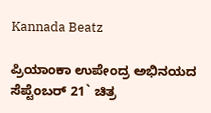Kannada Beatz

ಪ್ರಿಯಾಂಕಾ ಉಪೇಂದ್ರ ಅಭಿನಯದ ಸೆಪ್ಟೆಂಬರ್‌ 21` ಚಿತ್ರ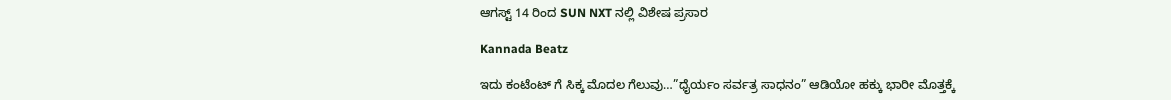ಆಗಸ್ಟ್ 14 ರಿಂದ SUN NXT ನಲ್ಲಿ ವಿಶೇಷ ಪ್ರಸಾರ

Kannada Beatz

ಇದು ಕಂಟೆಂಟ್ ಗೆ ಸಿಕ್ಕ ಮೊದಲ ಗೆಲುವು…”ಧೈರ್ಯಂ ಸರ್ವತ್ರ ಸಾಧನಂ” ಆಡಿಯೋ ಹಕ್ಕು ಭಾರೀ ಮೊತ್ತಕ್ಕೆ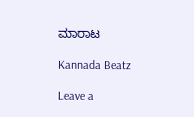ಮಾರಾಟ

Kannada Beatz

Leave a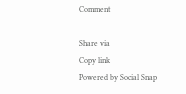Comment

Share via
Copy link
Powered by Social Snap